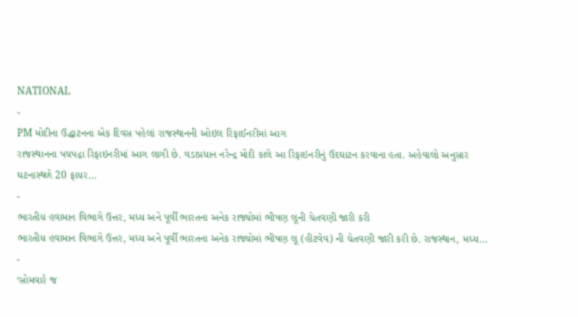NATIONAL
-
PM મોદીના ઉદ્ધાટનના એક દિવસ પહેલાં રાજસ્થાનની ઓઇલ રિફાઈનરીમાં આગ
રાજસ્થાનના પચપદ્રા રિફાઇનરીમાં આગ લાગી છે. વડાપ્રધાન નરેન્દ્ર મોદી કાલે આ રિફાઇનરીનું ઉદઘાટન કરવાના હતા. અહેવાલો અનુસાર ઘટનાસ્થળે 20 ફાયર…
-
ભારતીય હવામાન વિભાગે ઉત્તર, મધ્ય અને પૂર્વી ભારતના અનેક રાજ્યોમાં ભીષણ લૂની ચેતવણી જારી કરી
ભારતીય હવામાન વિભાગે ઉત્તર, મધ્ય અને પૂર્વી ભારતના અનેક રાજ્યોમાં ભીષણ લૂ (હીટવેવ) ની ચેતવણી જારી કરી છે. રાજસ્થાન, મધ્ય…
-
‘સોમવારે જ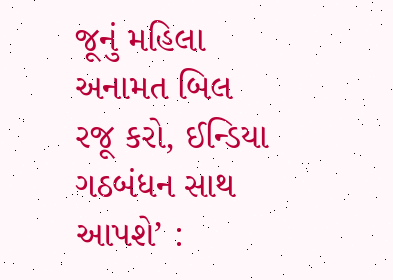જૂનું મહિલા અનામત બિલ રજૂ કરો, ઈન્ડિયા ગઠબંધન સાથ આપશે’ :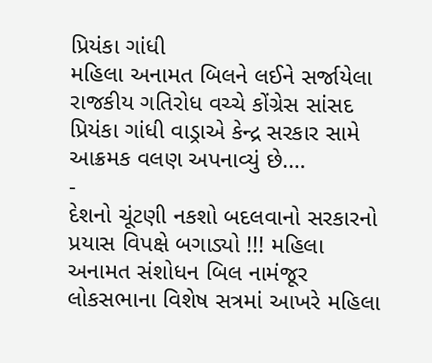પ્રિયંકા ગાંધી
મહિલા અનામત બિલને લઈને સર્જાયેલા રાજકીય ગતિરોધ વચ્ચે કોંગ્રેસ સાંસદ પ્રિયંકા ગાંધી વાડ્રાએ કેન્દ્ર સરકાર સામે આક્રમક વલણ અપનાવ્યું છે.…
-
દેશનો ચૂંટણી નકશો બદલવાનો સરકારનો પ્રયાસ વિપક્ષે બગાડ્યો !!! મહિલા અનામત સંશોધન બિલ નામંજૂર
લોકસભાના વિશેષ સત્રમાં આખરે મહિલા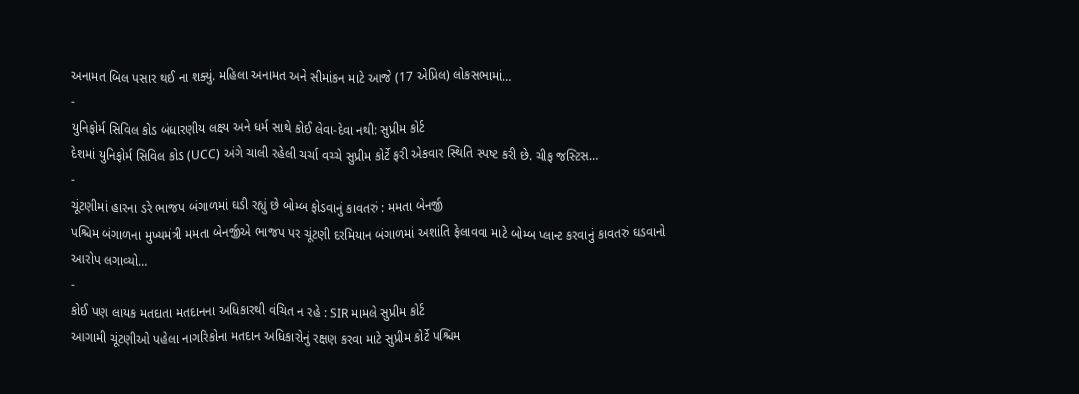અનામત બિલ પસાર થઈ ના શક્યું. મહિલા અનામત અને સીમાંકન માટે આજે (17 એપ્રિલ) લોકસભામાં…
-
યુનિફોર્મ સિવિલ કોડ બંધારણીય લક્ષ્ય અને ધર્મ સાથે કોઈ લેવા-દેવા નથી: સુપ્રીમ કોર્ટ
દેશમાં યુનિફોર્મ સિવિલ કોડ (UCC) અંગે ચાલી રહેલી ચર્ચા વચ્ચે સુપ્રીમ કોર્ટે ફરી એકવાર સ્થિતિ સ્પષ્ટ કરી છે. ચીફ જસ્ટિસ…
-
ચૂંટણીમાં હારના ડરે ભાજપ બંગાળમાં ઘડી રહ્યું છે બોમ્બ ફોડવાનું કાવતરું : મમતા બેનર્જી
પશ્ચિમ બંગાળના મુખ્યમંત્રી મમતા બેનર્જીએ ભાજપ પર ચૂંટણી દરમિયાન બંગાળમાં અશાંતિ ફેલાવવા માટે બોમ્બ પ્લાન્ટ કરવાનું કાવતરું ઘડવાનો આરોપ લગાવ્યો…
-
કોઈ પણ લાયક મતદાતા મતદાનના અધિકારથી વંચિત ન રહે : SIR મામલે સુપ્રીમ કોર્ટ
આગામી ચૂંટણીઓ પહેલા નાગરિકોના મતદાન અધિકારોનું રક્ષણ કરવા માટે સુપ્રીમ કોર્ટે પશ્ચિમ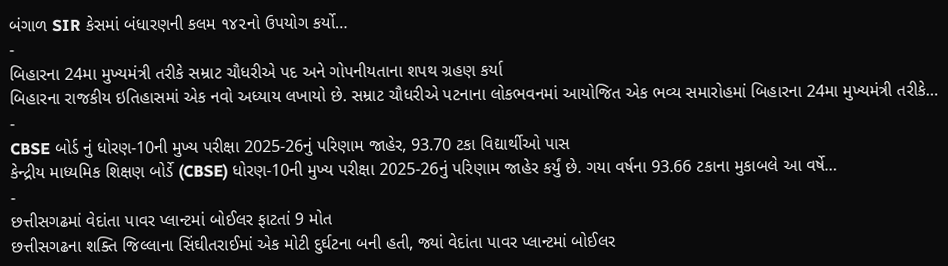બંગાળ SIR કેસમાં બંધારણની કલમ ૧૪૨નો ઉપયોગ કર્યો…
-
બિહારના 24મા મુખ્યમંત્રી તરીકે સમ્રાટ ચૌધરીએ પદ અને ગોપનીયતાના શપથ ગ્રહણ કર્યા
બિહારના રાજકીય ઇતિહાસમાં એક નવો અધ્યાય લખાયો છે. સમ્રાટ ચૌધરીએ પટનાના લોકભવનમાં આયોજિત એક ભવ્ય સમારોહમાં બિહારના 24મા મુખ્યમંત્રી તરીકે…
-
CBSE બોર્ડ નું ધોરણ-10ની મુખ્ય પરીક્ષા 2025-26નું પરિણામ જાહેર, 93.70 ટકા વિદ્યાર્થીઓ પાસ
કેન્દ્રીય માધ્યમિક શિક્ષણ બોર્ડે (CBSE) ધોરણ-10ની મુખ્ય પરીક્ષા 2025-26નું પરિણામ જાહેર કર્યું છે. ગયા વર્ષના 93.66 ટકાના મુકાબલે આ વર્ષે…
-
છત્તીસગઢમાં વેદાંતા પાવર પ્લાન્ટમાં બોઈલર ફાટતાં 9 મોત
છત્તીસગઢના શક્તિ જિલ્લાના સિંઘીતરાઈમાં એક મોટી દુર્ઘટના બની હતી, જ્યાં વેદાંતા પાવર પ્લાન્ટમાં બોઈલર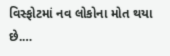વિસ્ફોટમાં નવ લોકોના મોત થયા છે.…